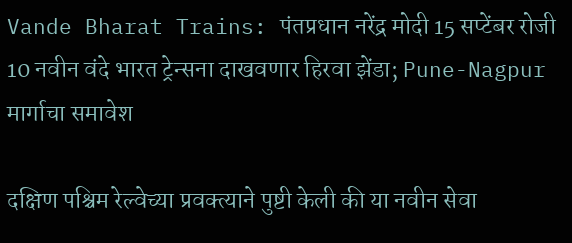Vande Bharat Trains: पंतप्रधान नरेंद्र मोदी 15 सप्टेंबर रोजी 10 नवीन वंदे भारत ट्रेन्सना दाखवणार हिरवा झेंडा; Pune-Nagpur मार्गाचा समावेश

दक्षिण पश्चिम रेल्वेच्या प्रवक्त्याने पुष्टी केली की या नवीन सेवा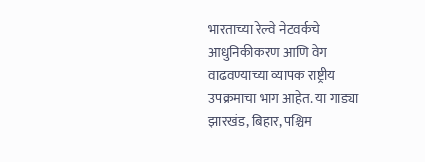भारताच्या रेल्वे नेटवर्कचे आधुनिकीकरण आणि वेग वाढवण्याच्या व्यापक राष्ट्रीय उपक्रमाचा भाग आहेत. या गाड्या झारखंड, बिहार, पश्चिम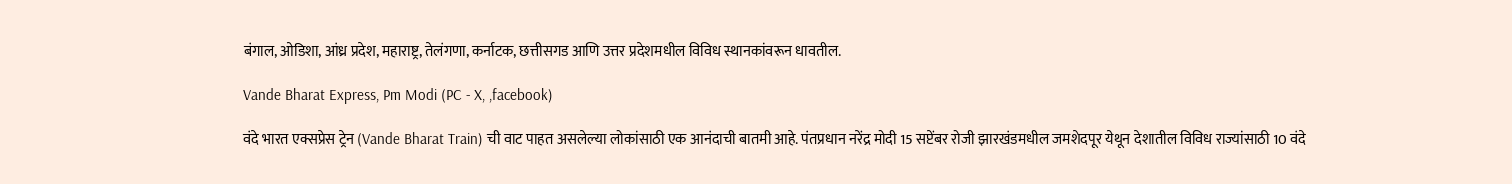बंगाल, ओडिशा, आंध्र प्रदेश, महाराष्ट्र, तेलंगणा, कर्नाटक, छत्तीसगड आणि उत्तर प्रदेशमधील विविध स्थानकांवरून धावतील.

Vande Bharat Express, Pm Modi (PC - X, ,facebook)

वंदे भारत एक्सप्रेस ट्रेन (Vande Bharat Train) ची वाट पाहत असलेल्या लोकांसाठी एक आनंदाची बातमी आहे. पंतप्रधान नरेंद्र मोदी 15 सप्टेंबर रोजी झारखंडमधील जमशेदपूर येथून देशातील विविध राज्यांसाठी 10 वंदे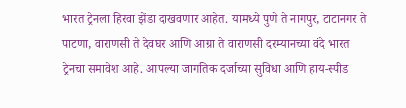भारत ट्रेनला हिरवा झेंडा दाखवणार आहेत. यामध्ये पुणे ते नागपुर, टाटानगर ते पाटणा, वाराणसी ते देवघर आणि आग्रा ते वाराणसी दरम्यानच्या वंदे भारत ट्रेनचा समावेश आहे. आपल्या जागतिक दर्जाच्या सुविधा आणि हाय-स्पीड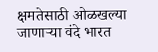क्षमतेसाठी ओळखल्या जाणाऱ्या वंदे भारत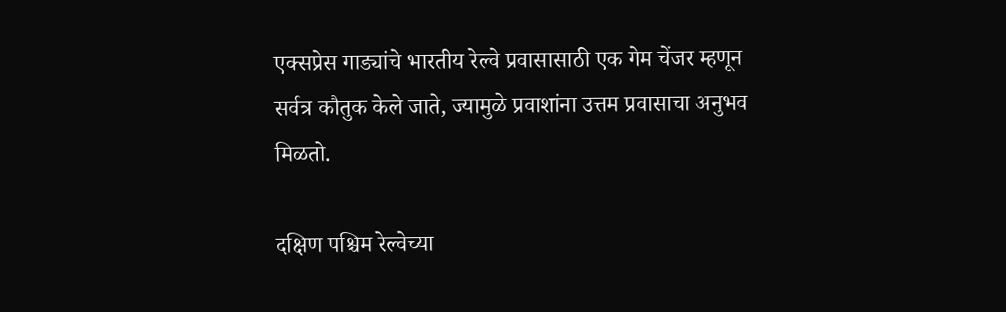एक्सप्रेस गाड्यांचे भारतीय रेल्वे प्रवासासाठी एक गेम चेंजर म्हणून सर्वत्र कौतुक केले जाते, ज्यामुळे प्रवाशांना उत्तम प्रवासाचा अनुभव मिळतो.

दक्षिण पश्चिम रेल्वेच्या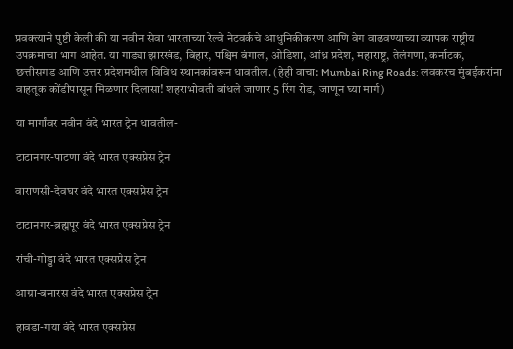प्रवक्त्याने पुष्टी केली की या नवीन सेवा भारताच्या रेल्वे नेटवर्कचे आधुनिकीकरण आणि वेग वाढवण्याच्या व्यापक राष्ट्रीय उपक्रमाचा भाग आहेत. या गाड्या झारखंड, बिहार, पश्चिम बंगाल, ओडिशा, आंध्र प्रदेश, महाराष्ट्र, तेलंगणा, कर्नाटक, छत्तीसगड आणि उत्तर प्रदेशमधील विविध स्थानकांवरून धावतील. (हेही वाचा: Mumbai Ring Roads: लवकरच मुंबईकरांना वाहतूक कोंडीपासून मिळणार दिलासा! शहराभोवती बांधले जाणार 5 रिंग रोड, जाणून घ्या मार्ग)

या मार्गांवर नवीन वंदे भारत ट्रेन धावतील-

टाटानगर-पाटणा वंदे भारत एक्सप्रेस ट्रेन

वाराणसी-देवघर वंदे भारत एक्सप्रेस ट्रेन

टाटानगर-ब्रह्मपूर वंदे भारत एक्सप्रेस ट्रेन

रांची-गोड्डा वंदे भारत एक्सप्रेस ट्रेन

आग्रा-बनारस वंदे भारत एक्सप्रेस ट्रेन

हावडा-गया वंदे भारत एक्सप्रेस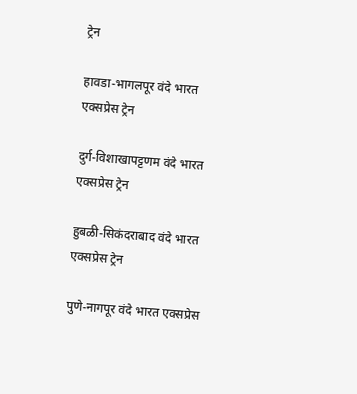ट्रेन

हावडा-भागलपूर वंदे भारत एक्सप्रेस ट्रेन

दुर्ग-विशाखापट्टणम वंदे भारत एक्सप्रेस ट्रेन

हुबळी-सिकंदराबाद वंदे भारत एक्सप्रेस ट्रेन

पुणे-नागपूर वंदे भारत एक्सप्रेस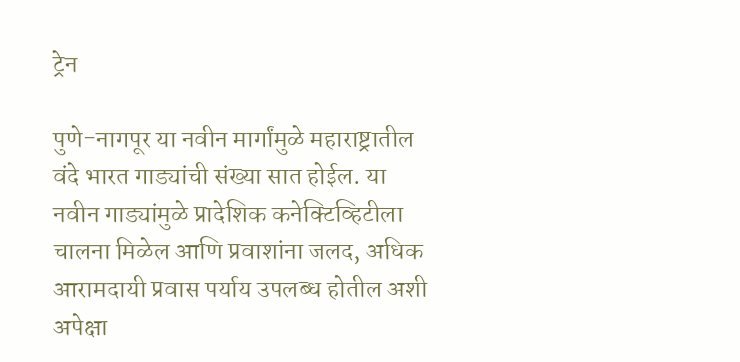ट्रेन

पुणे-नागपूर या नवीन मार्गांमुळे महाराष्ट्रातील वंदे भारत गाड्यांची संख्या सात होईल. या नवीन गाड्यांमुळे प्रादेशिक कनेक्टिव्हिटीला चालना मिळेल आणि प्रवाशांना जलद, अधिक आरामदायी प्रवास पर्याय उपलब्ध होतील अशी अपेक्षा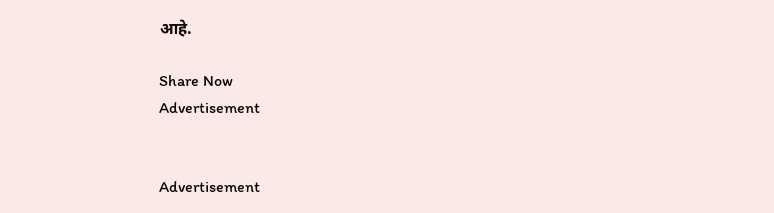आहे.

Share Now
Advertisement


Advertisement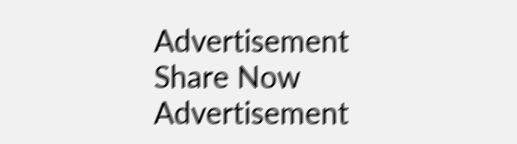Advertisement
Share Now
Advertisement